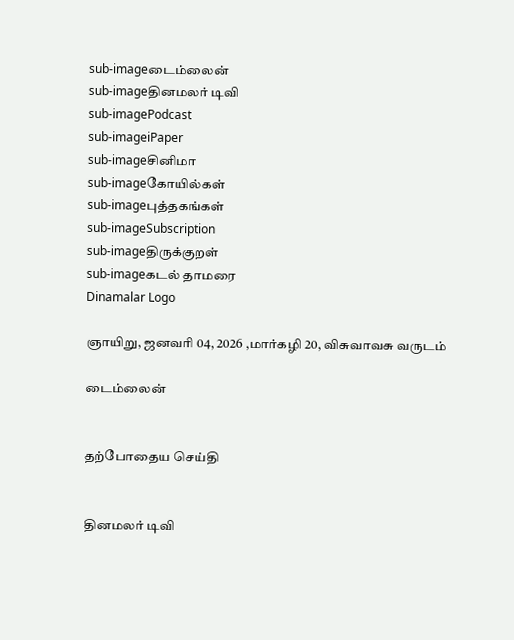sub-imageடைம்லைன்
sub-imageதினமலர் டிவி
sub-imagePodcast
sub-imageiPaper
sub-imageசினிமா
sub-imageகோயில்கள்
sub-imageபுத்தகங்கள்
sub-imageSubscription
sub-imageதிருக்குறள்
sub-imageகடல் தாமரை
Dinamalar Logo

ஞாயிறு, ஜனவரி 04, 2026 ,மார்கழி 20, விசுவாவசு வருடம்

டைம்லைன்


தற்போதைய செய்தி


தினமலர் டிவி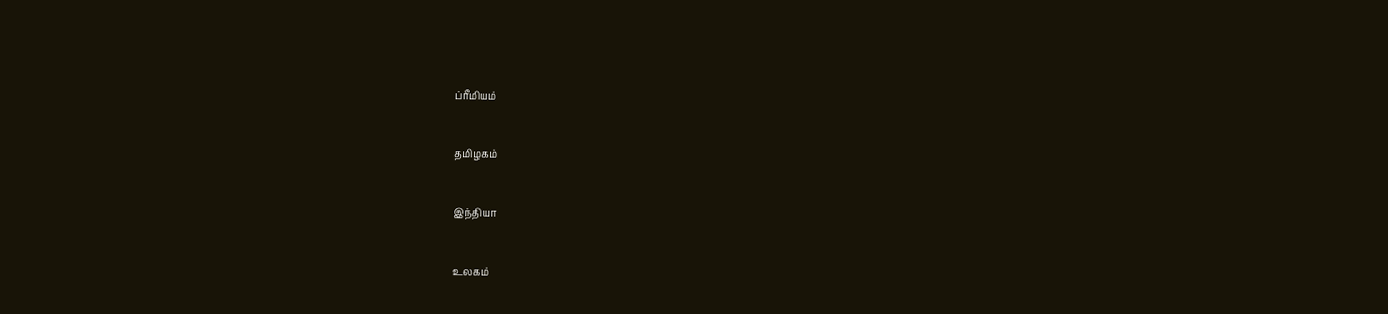ப்ரீமியம்


தமிழகம்


இந்தியா


உலகம்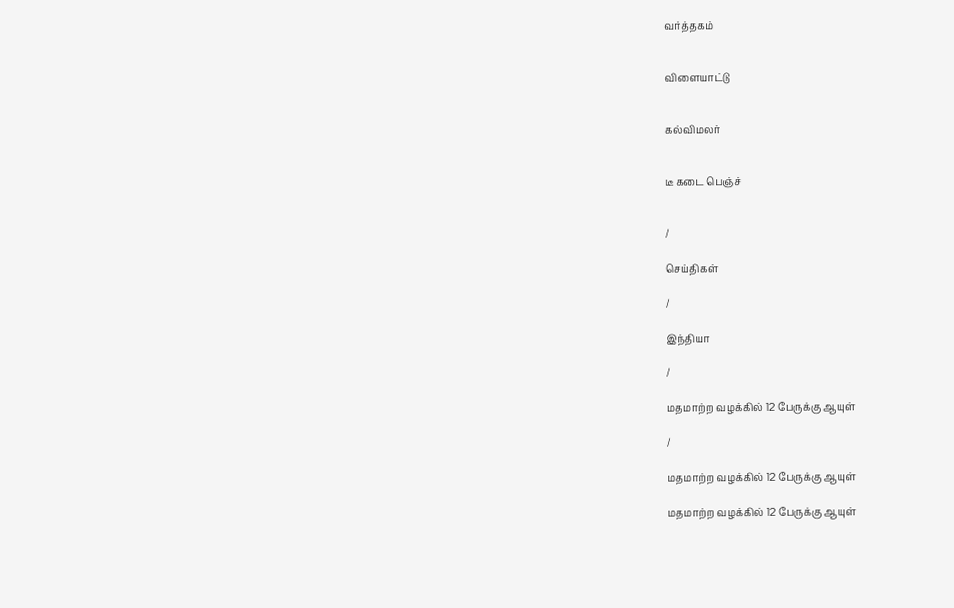வர்த்தகம்


விளையாட்டு


கல்விமலர்


டீ கடை பெஞ்ச்


/

செய்திகள்

/

இந்தியா

/

மதமாற்ற வழக்கில் 12 பேருக்கு ஆயுள்

/

மதமாற்ற வழக்கில் 12 பேருக்கு ஆயுள்

மதமாற்ற வழக்கில் 12 பேருக்கு ஆயுள்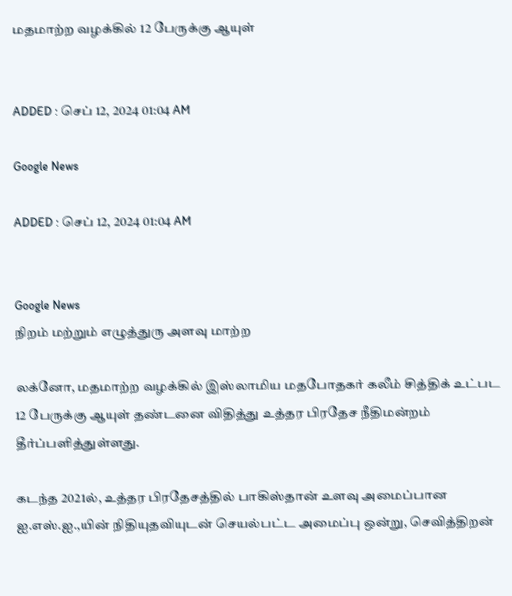மதமாற்ற வழக்கில் 12 பேருக்கு ஆயுள்


ADDED : செப் 12, 2024 01:04 AM

Google News

ADDED : செப் 12, 2024 01:04 AM


Google News
நிறம் மற்றும் எழுத்துரு அளவு மாற்ற

லக்னோ, மதமாற்ற வழக்கில் இஸ்லாமிய மதபோதகர் கலீம் சித்திக் உட்பட 12 பேருக்கு ஆயுள் தண்டனை விதித்து உத்தர பிரதேச நீதிமன்றம் தீர்ப்பளித்துள்ளது.

கடந்த 2021ல், உத்தர பிரதேசத்தில் பாகிஸ்தான் உளவு அமைப்பான ஐ.எஸ்.ஐ.,யின் நிதியுதவியுடன் செயல்பட்ட அமைப்பு ஒன்று, செவித்திறன்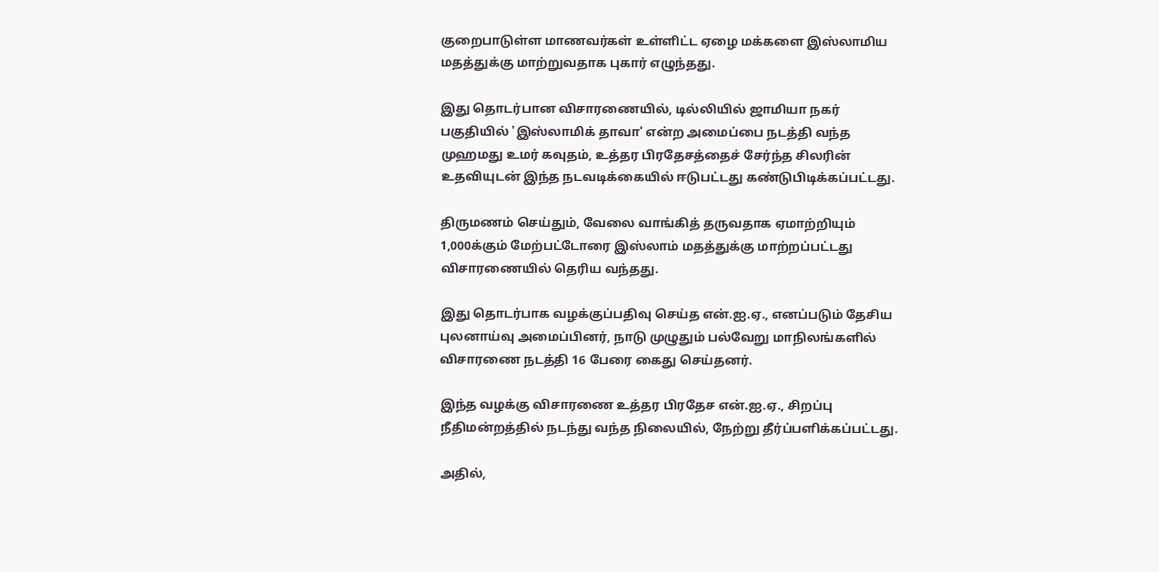குறைபாடுள்ள மாணவர்கள் உள்ளிட்ட ஏழை மக்களை இஸ்லாமிய மதத்துக்கு மாற்றுவதாக புகார் எழுந்தது.

இது தொடர்பான விசாரணையில், டில்லியில் ஜாமியா நகர் பகுதியில் 'இஸ்லாமிக் தாவா' என்ற அமைப்பை நடத்தி வந்த முஹமது உமர் கவுதம், உத்தர பிரதேசத்தைச் சேர்ந்த சிலரின் உதவியுடன் இந்த நடவடிக்கையில் ஈடுபட்டது கண்டுபிடிக்கப்பட்டது.

திருமணம் செய்தும், வேலை வாங்கித் தருவதாக ஏமாற்றியும் 1,000க்கும் மேற்பட்டோரை இஸ்லாம் மதத்துக்கு மாற்றப்பட்டது விசாரணையில் தெரிய வந்தது.

இது தொடர்பாக வழக்குப்பதிவு செய்த என்.ஐ.ஏ., எனப்படும் தேசிய புலனாய்வு அமைப்பினர், நாடு முழுதும் பல்வேறு மாநிலங்களில் விசாரணை நடத்தி 16 பேரை கைது செய்தனர்.

இந்த வழக்கு விசாரணை உத்தர பிரதேச என்.ஐ.ஏ., சிறப்பு நீதிமன்றத்தில் நடந்து வந்த நிலையில், நேற்று தீர்ப்பளிக்கப்பட்டது.

அதில்,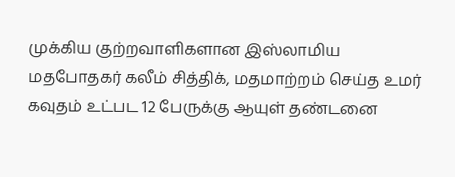முக்கிய குற்றவாளிகளான இஸ்லாமிய மதபோதகர் கலீம் சித்திக், மதமாற்றம் செய்த உமர் கவுதம் உட்பட 12 பேருக்கு ஆயுள் தண்டனை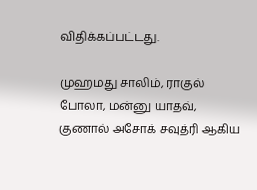விதிக்கப்பட்டது.

முஹமது சாலிம், ராகுல் போலா, மன்னு யாதவ், குணால் அசோக் சவுத்ரி ஆகிய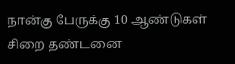நான்கு பேருக்கு 10 ஆண்டுகள் சிறை தண்டனை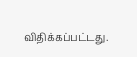விதிக்கப்பட்டது.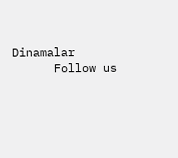Dinamalar
      Follow us